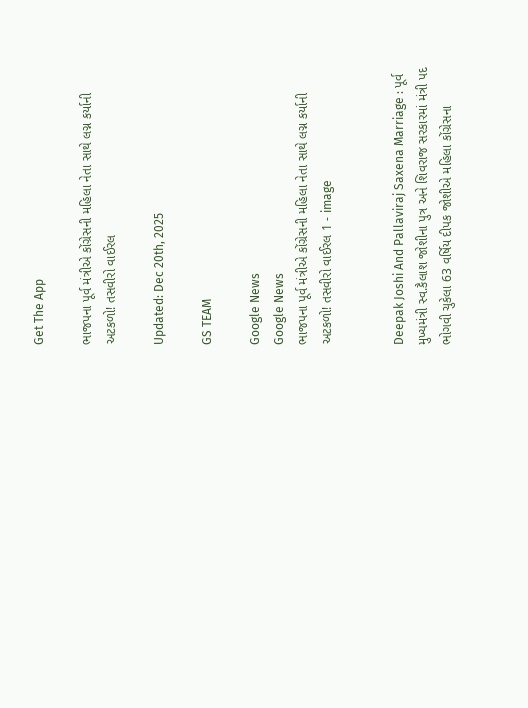Get The App

ભાજપના પૂર્વ મંત્રીએ કોંગ્રેસની મહિલા નેતા સાથે લગ્ન કર્યાની અટકળો! તસવીરો વાઈરલ

Updated: Dec 20th, 2025

GS TEAM

Google News
Google News
ભાજપના પૂર્વ મંત્રીએ કોંગ્રેસની મહિલા નેતા સાથે લગ્ન કર્યાની અટકળો! તસવીરો વાઈરલ 1 - image


Deepak Joshi And Pallaviraj Saxena Marriage : પૂર્વ મુખ્યમંત્રી સ્વ.કૈલાશ જોશીના પુત્ર અને શિવરાજ સરકારમાં મંત્રી પદ ભોગવી ચુકેલા 63 વર્ષિય દીપક જોશીએ મહિલા કોંગ્રેસના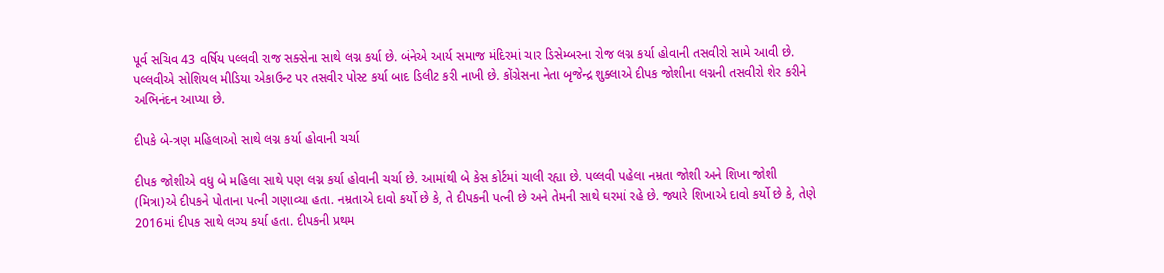પૂર્વ સચિવ 43 વર્ષિય પલ્લવી રાજ સક્સેના સાથે લગ્ન કર્યા છે. બંનેએ આર્ય સમાજ મંદિરમાં ચાર ડિસેમ્બરના રોજ લગ્ન કર્યા હોવાની તસવીરો સામે આવી છે. પલ્લવીએ સોશિયલ મીડિયા એકાઉન્ટ પર તસવીર પોસ્ટ કર્યા બાદ ડિલીટ કરી નાખી છે. કોંગ્રેસના નેતા બૃજેન્દ્ર શુક્લાએ દીપક જોશીના લગ્નની તસવીરો શેર કરીને અભિનંદન આપ્યા છે.

દીપકે બે-ત્રણ મહિલાઓ સાથે લગ્ન કર્યા હોવાની ચર્ચા

દીપક જોશીએ વધુ બે મહિલા સાથે પણ લગ્ન કર્યા હોવાની ચર્ચા છે. આમાંથી બે કેસ કોર્ટમાં ચાલી રહ્યા છે. પલ્લવી પહેલા નમ્રતા જોશી અને શિખા જોશી (મિત્રા)એ દીપકને પોતાના પત્ની ગણાવ્યા હતા. નમ્રતાએ દાવો કર્યો છે કે, તે દીપકની પત્ની છે અને તેમની સાથે ઘરમાં રહે છે. જ્યારે શિખાએ દાવો કર્યો છે કે, તેણે 2016માં દીપક સાથે લગ્ય કર્યા હતા. દીપકની પ્રથમ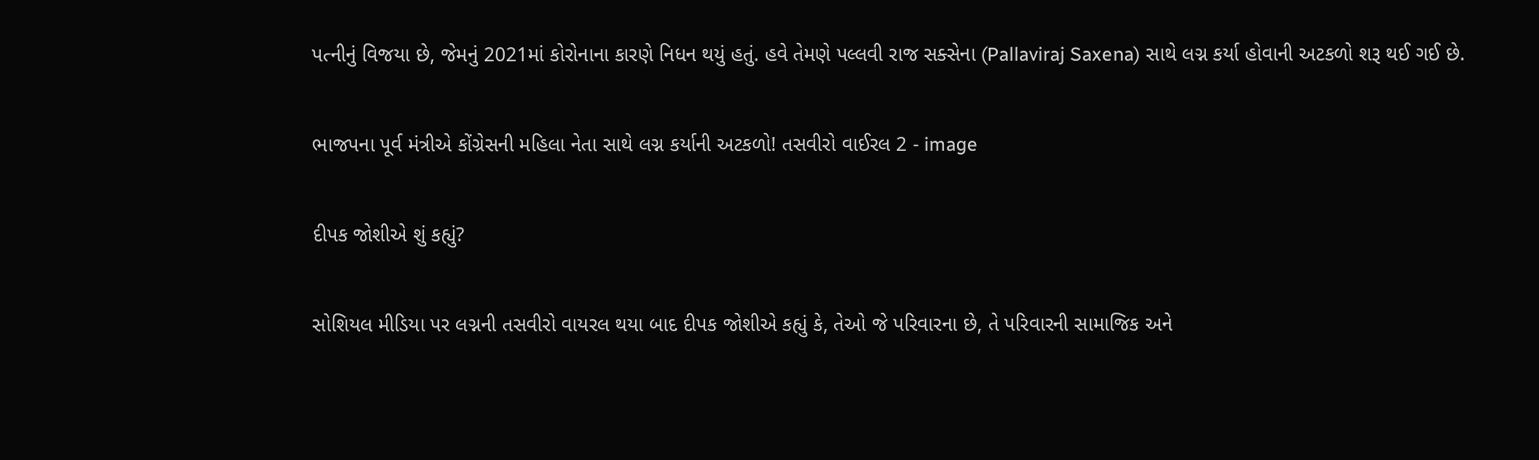પત્નીનું વિજયા છે, જેમનું 2021માં કોરોનાના કારણે નિધન થયું હતું. હવે તેમણે પલ્લવી રાજ સક્સેના (Pallaviraj Saxena) સાથે લગ્ન કર્યા હોવાની અટકળો શરૂ થઈ ગઈ છે.

ભાજપના પૂર્વ મંત્રીએ કોંગ્રેસની મહિલા નેતા સાથે લગ્ન કર્યાની અટકળો! તસવીરો વાઈરલ 2 - image

દીપક જોશીએ શું કહ્યું?

સોશિયલ મીડિયા પર લગ્નની તસવીરો વાયરલ થયા બાદ દીપક જોશીએ કહ્યું કે, તેઓ જે પરિવારના છે, તે પરિવારની સામાજિક અને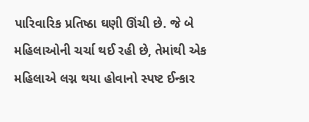પારિવારિક પ્રતિષ્ઠા ઘણી ઊંચી છે. જે બે મહિલાઓની ચર્ચા થઈ રહી છે, તેમાંથી એક મહિલાએ લગ્ન થયા હોવાનો સ્પષ્ટ ઈન્કાર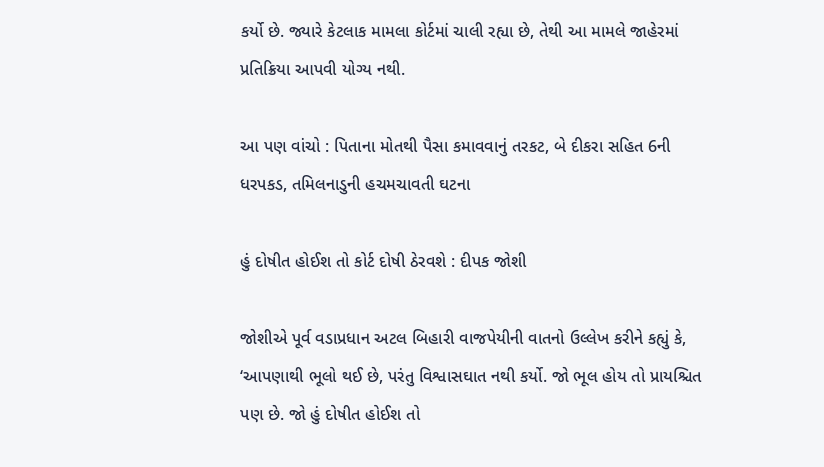કર્યો છે. જ્યારે કેટલાક મામલા કોર્ટમાં ચાલી રહ્યા છે, તેથી આ મામલે જાહેરમાં પ્રતિક્રિયા આપવી યોગ્ય નથી.

આ પણ વાંચો : પિતાના મોતથી પૈસા કમાવવાનું તરકટ, બે દીકરા સહિત 6ની ધરપકડ, તમિલનાડુની હચમચાવતી ઘટના

હું દોષીત હોઈશ તો કોર્ટ દોષી ઠેરવશે : દીપક જોશી

જોશીએ પૂર્વ વડાપ્રધાન અટલ બિહારી વાજપેયીની વાતનો ઉલ્લેખ કરીને કહ્યું કે, ‘આપણાથી ભૂલો થઈ છે, પરંતુ વિશ્વાસઘાત નથી કર્યો. જો ભૂલ હોય તો પ્રાયશ્ચિત પણ છે. જો હું દોષીત હોઈશ તો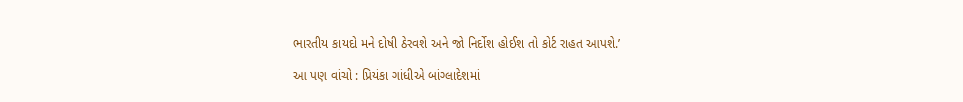ભારતીય કાયદો મને દોષી ઠેરવશે અને જો નિર્દોશ હોઈશ તો કોર્ટ રાહત આપશે.’

આ પણ વાંચો : પ્રિયંકા ગાંધીએ બાંગ્લાદેશમાં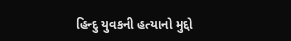હિન્દુ યુવકની હત્યાનો મુદ્દો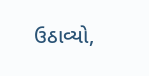ઉઠાવ્યો,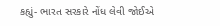કહ્યું- ભારત સરકારે નોંધ લેવી જોઈએ